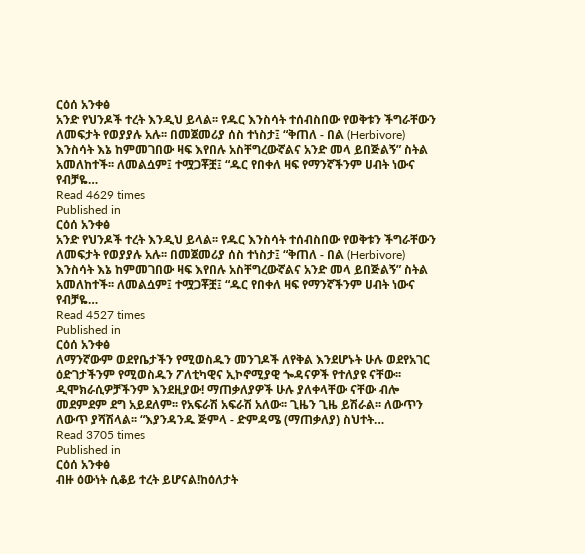ርዕሰ አንቀፅ
አንድ የህንዶች ተረት እንዲህ ይላል፡፡ የዱር እንስሳት ተሰብስበው የወቅቱን ችግራቸውን ለመፍታት የወያያሉ አሉ፡፡ በመጀመሪያ ሰስ ተነስታ፤ “ቅጠለ - በል (Herbivore) እንስሳት እኔ ከምመገበው ዛፍ እየበሉ አስቸግረውኛልና አንድ መላ ይበጅልኝ” ስትል አመለከተች፡፡ ለመልሷም፤ ተሟጋቾቿ፤ “ዱር የበቀለ ዛፍ የማንኛችንም ሀብት ነውና የብቻዬ…
Read 4629 times
Published in
ርዕሰ አንቀፅ
አንድ የህንዶች ተረት እንዲህ ይላል፡፡ የዱር እንስሳት ተሰብስበው የወቅቱን ችግራቸውን ለመፍታት የወያያሉ አሉ፡፡ በመጀመሪያ ሰስ ተነስታ፤ “ቅጠለ - በል (Herbivore) እንስሳት እኔ ከምመገበው ዛፍ እየበሉ አስቸግረውኛልና አንድ መላ ይበጅልኝ” ስትል አመለከተች፡፡ ለመልሷም፤ ተሟጋቾቿ፤ “ዱር የበቀለ ዛፍ የማንኛችንም ሀብት ነውና የብቻዬ…
Read 4527 times
Published in
ርዕሰ አንቀፅ
ለማንኛውም ወደየቤታችን የሚወስዱን መንገዶች ለየቅል እንደሆኑት ሁሉ ወደየአገር ዕድገታችንም የሚወስዱን ፖለቲካዊና ኢኮኖሚያዊ ጐዳናዎች የተለያዩ ናቸው፡፡ ዲሞክራሲዎቻችንም እንደዚያው! ማጠቃለያዎች ሁሉ ያለቀላቸው ናቸው ብሎ መደምደም ደግ አይደለም፡፡ የአፍራሽ አፍራሽ አለው፡፡ ጊዜን ጊዜ ይሽራል፡፡ ለውጥን ለውጥ ያሻሽላል፡፡ “እያንዳንዱ ጅምላ - ድምዳሜ (ማጠቃለያ) ስህተት…
Read 3705 times
Published in
ርዕሰ አንቀፅ
ብዙ ዕውነት ሲቆይ ተረት ይሆናል!ከዕለታት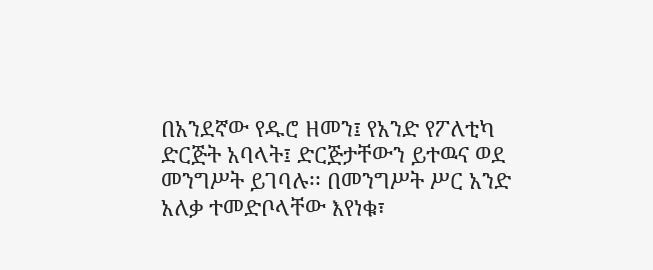በአንደኛው የዱሮ ዘመን፤ የአንድ የፖለቲካ ድርጅት አባላት፤ ድርጅታቸውን ይተዉና ወደ መንግሥት ይገባሉ፡፡ በመንግሥት ሥር አንድ አለቃ ተመድቦላቸው እየነቁ፣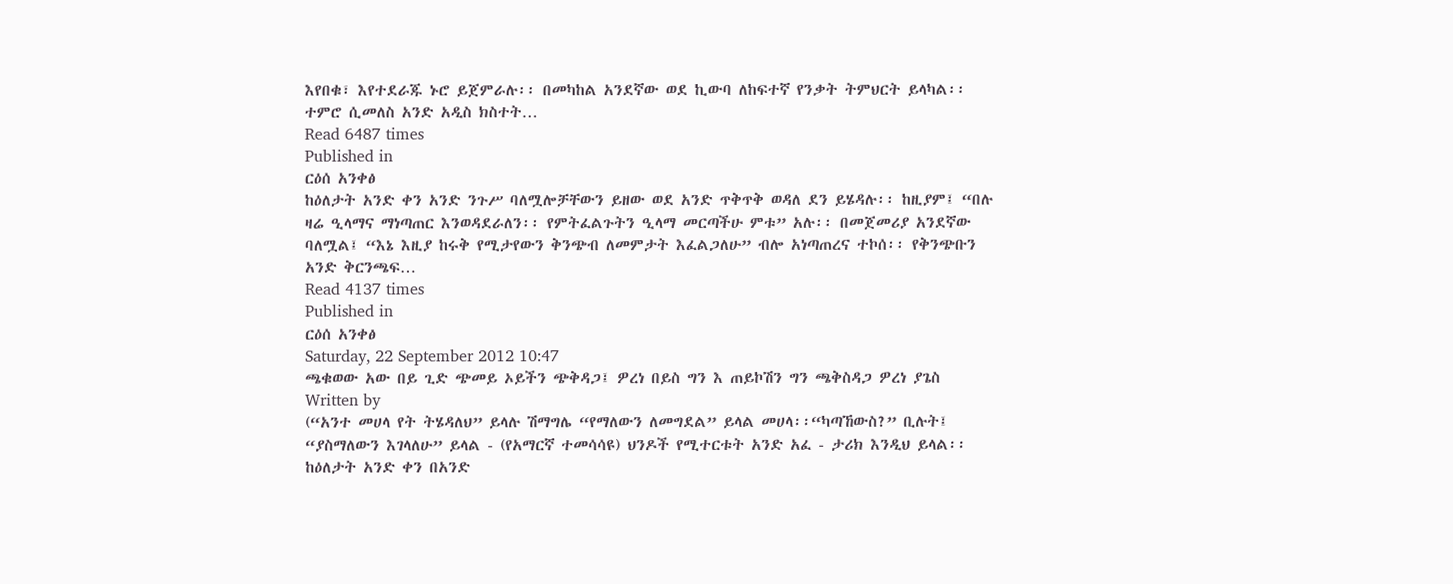እየበቁ፣ እየተደራጁ ኑሮ ይጀምራሉ፡፡ በመካከል አንደኛው ወደ ኪውባ ለከፍተኛ የንቃት ትምህርት ይላካል፡፡ ተምሮ ሲመለስ አንድ አዲስ ክስተት…
Read 6487 times
Published in
ርዕሰ አንቀፅ
ከዕለታት አንድ ቀን አንድ ንጉሥ ባለሟሎቻቸውን ይዘው ወደ አንድ ጥቅጥቅ ወዳለ ደን ይሄዳሉ፡፡ ከዚያም፤ “በሉ ዛሬ ዒላማና ማነጣጠር እንወዳደራለን፡፡ የምትፈልጉትን ዒላማ መርጣችሁ ምቱ” አሉ፡፡ በመጀመሪያ አንደኛው ባለሟል፤ “እኔ እዚያ ከሩቅ የሚታየውን ቅንጭብ ለመምታት እፈልጋለሁ” ብሎ አነጣጠረና ተኮሰ፡፡ የቅንጭቡን አንድ ቅርንጫፍ…
Read 4137 times
Published in
ርዕሰ አንቀፅ
Saturday, 22 September 2012 10:47
ጫቁወው አው በይ ጊድ ጭመይ ኦይችን ጭቅዳጋ፤ ዎረነ በይስ ግን እ ጠይኮሽን ግን ጫቅስዳጋ ዎረነ ያጌስ
Written by
(“አንተ መሀላ የት ትሄዳለህ” ይላሉ ሽማግሌ “የማለውን ለመግደል” ይላል መሀላ፡፡“ካጣኸውስ?” ቢሉት፤ “ያስማለውን እገላለሁ” ይላል - (የአማርኛ ተመሳሳዩ) ህንዶች የሚተርቱት አንድ አፈ - ታሪክ እንዲህ ይላል፡፡ ከዕለታት አንድ ቀን በአንድ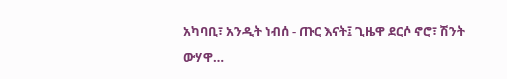አካባቢ፣ አንዲት ነብሰ - ጡር እናት፤ ጊዜዋ ደርሶ ኖሮ፣ ሽንት ውሃዋ…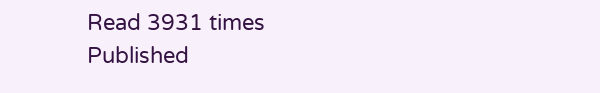Read 3931 times
Published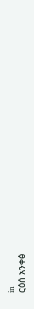in
ርዕሰ አንቀፅ